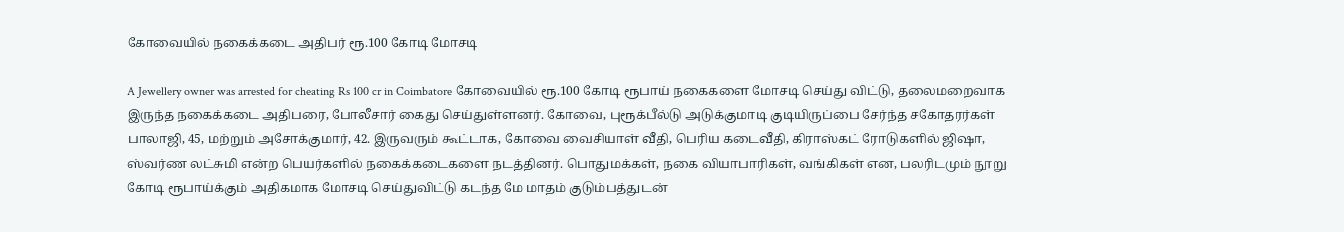கோவையில் நகைக்கடை அதிபர் ரூ.100 கோடி மோசடி

A Jewellery owner was arrested for cheating Rs 100 cr in Coimbatore கோவையில் ரூ.100 கோடி ரூபாய் நகைகளை மோசடி செய்து விட்டு, தலைமறைவாக இருந்த நகைக்கடை அதிபரை, போலீசார் கைது செய்துள்ளனர். கோவை, புரூக்பீல்டு அடுக்குமாடி குடியிருப்பை சேர்ந்த சகோதரர்கள் பாலாஜி, 45, மற்றும் அசோக்குமார், 42. இருவரும் கூட்டாக, கோவை வைசியாள் வீதி, பெரிய கடைவீதி, கிராஸ்கட் ரோடுகளில் ஜிஷா, ஸ்வர்ண லட்சுமி என்ற பெயர்களில் நகைக்கடைகளை நடத்தினர். பொதுமக்கள், நகை வியாபாரிகள், வங்கிகள் என, பலரிடமும் நூறு கோடி ரூபாய்க்கும் அதிகமாக மோசடி செய்துவிட்டு கடந்த மே மாதம் குடும்பத்துடன்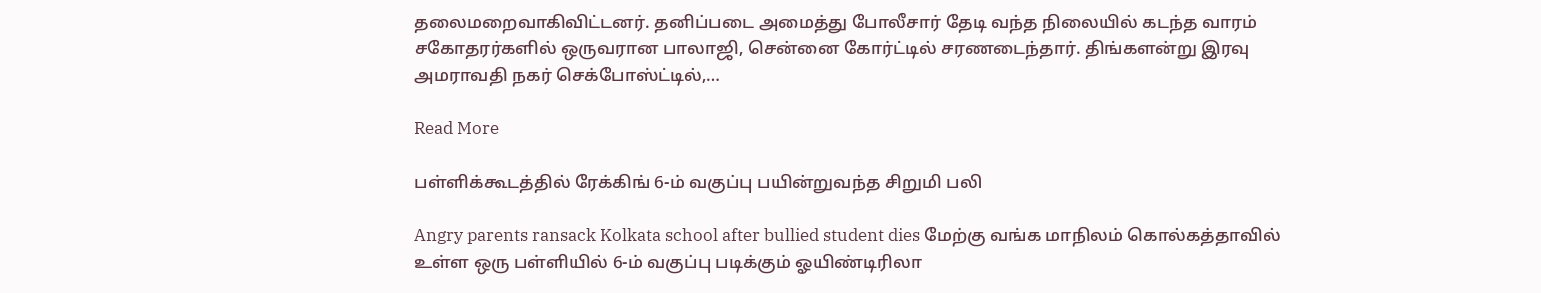தலைமறைவாகிவிட்டனர். தனிப்படை அமைத்து போலீசார் தேடி வந்த நிலையில் கடந்த வாரம் சகோதரர்களில் ஒருவரான பாலாஜி, சென்னை கோர்ட்டில் சரணடைந்தார். திங்களன்று இரவு அமராவதி நகர் செக்போஸ்ட்டில்,…

Read More

பள்ளிக்கூடத்தில் ரேக்கிங் 6-ம் வகுப்பு பயின்றுவந்த சிறுமி பலி

Angry parents ransack Kolkata school after bullied student dies மேற்கு வங்க மாநிலம் கொல்கத்தாவில் உள்ள ஒரு பள்ளியில் 6-ம் வகுப்பு படிக்கும் ஓயிண்டிரிலா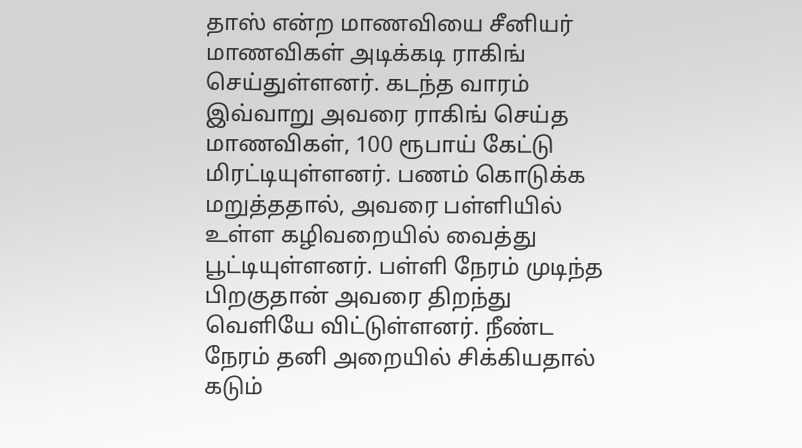தாஸ் என்ற மாணவியை சீனியர் மாணவிகள் அடிக்கடி ராகிங் செய்துள்ளனர். கடந்த வாரம் இவ்வாறு அவரை ராகிங் செய்த மாணவிகள், 100 ரூபாய் கேட்டு மிரட்டியுள்ளனர். பணம் கொடுக்க மறுத்ததால், அவரை பள்ளியில் உள்ள கழிவறையில் வைத்து பூட்டியுள்ளனர். பள்ளி நேரம் முடிந்த பிறகுதான் அவரை திறந்து வெளியே விட்டுள்ளனர். நீண்ட நேரம் தனி அறையில் சிக்கியதால் கடும்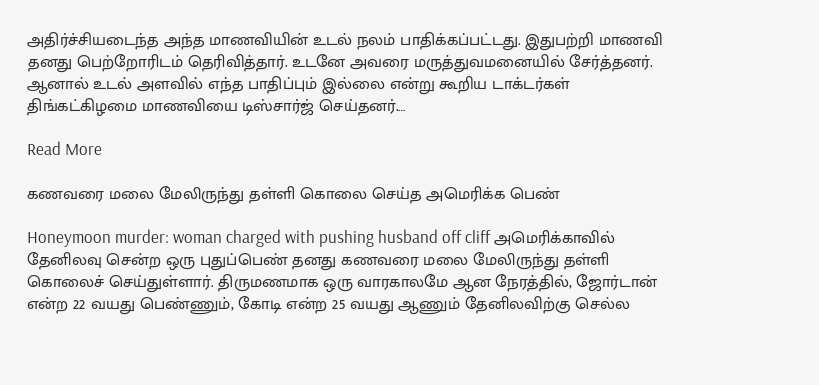அதிர்ச்சியடைந்த அந்த மாணவியின் உடல் நலம் பாதிக்கப்பட்டது. இதுபற்றி மாணவி தனது பெற்றோரிடம் தெரிவித்தார். உடனே அவரை மருத்துவமனையில் சேர்த்தனர். ஆனால் உடல் அளவில் எந்த பாதிப்பும் இல்லை என்று கூறிய டாக்டர்கள் திங்கட்கிழமை மாணவியை டிஸ்சார்ஜ் செய்தனர்.…

Read More

கணவரை மலை மேலிருந்து தள்ளி கொலை செய்த அமெரிக்க பெண்

Honeymoon murder: woman charged with pushing husband off cliff அமெரிக்காவில் தேனிலவு சென்ற ஒரு புதுப்பெண் தனது கணவரை மலை மேலிருந்து தள்ளி கொலைச் செய்துள்ளார். திருமணமாக ஒரு வாரகாலமே ஆன நேரத்தில், ஜோர்டான் என்ற 22 வயது பெண்ணும், கோடி என்ற 25 வயது ஆணும் தேனிலவிற்கு செல்ல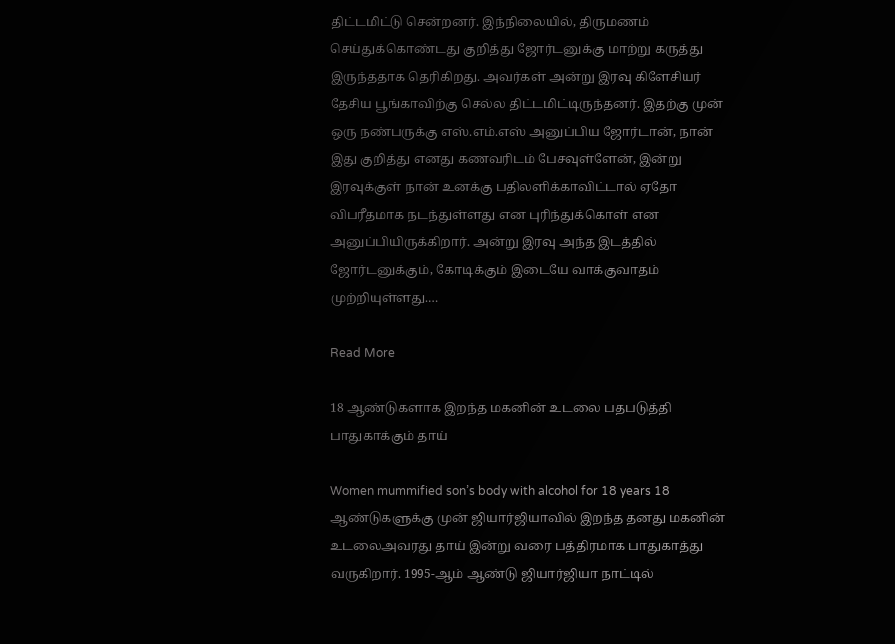திட்டமிட்டு சென்றனர். இந்நிலையில், திருமணம் செய்துக்கொண்டது குறித்து ஜோர்டனுக்கு மாற்று கருத்து இருந்ததாக தெரிகிறது. அவர்கள் அன்று இரவு கிளேசியர் தேசிய பூங்காவிற்கு செல்ல திட்டமிட்டிருந்தனர். இதற்கு முன் ஒரு நண்பருக்கு எஸ்.எம்.எஸ் அனுப்பிய ஜோர்டான், நான் இது குறித்து எனது கணவரிடம் பேசவுள்ளேன், இன்று இரவுக்குள் நான் உனக்கு பதிலளிக்காவிட்டால் ஏதோ விபரீதமாக நடந்துள்ளது என புரிந்துக்கொள் என அனுப்பியிருக்கிறார். அன்று இரவு அந்த இடத்தில் ஜோர்டனுக்கும், கோடிக்கும் இடையே வாக்குவாதம் முற்றியுள்ளது.…

Read More

18 ஆண்டுகளாக இறந்த மகனின் உடலை பதபடுத்தி பாதுகாக்கும் தாய்

Women mummified son’s body with alcohol for 18 years 18 ஆண்டுகளுக்கு முன் ஜியார்ஜியாவில் இறந்த தனது மகனின் உடலைஅவரது தாய் இன்று வரை பத்திரமாக பாதுகாத்து வருகிறார். 1995-ஆம் ஆண்டு ஜியார்ஜியா நாட்டில்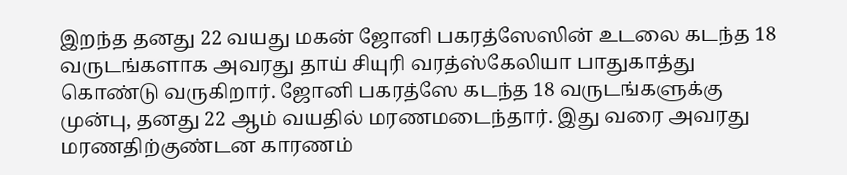இறந்த தனது 22 வயது மகன் ஜோனி பகரத்ஸேஸின் உடலை கடந்த 18 வருடங்களாக அவரது தாய் சியுரி வரத்ஸ்கேலியா பாதுகாத்து கொண்டு வருகிறார். ஜோனி பகரத்ஸே கடந்த 18 வருடங்களுக்கு முன்பு, தனது 22 ஆம் வயதில் மரணமடைந்தார். இது வரை அவரது மரணதிற்குண்டன காரணம்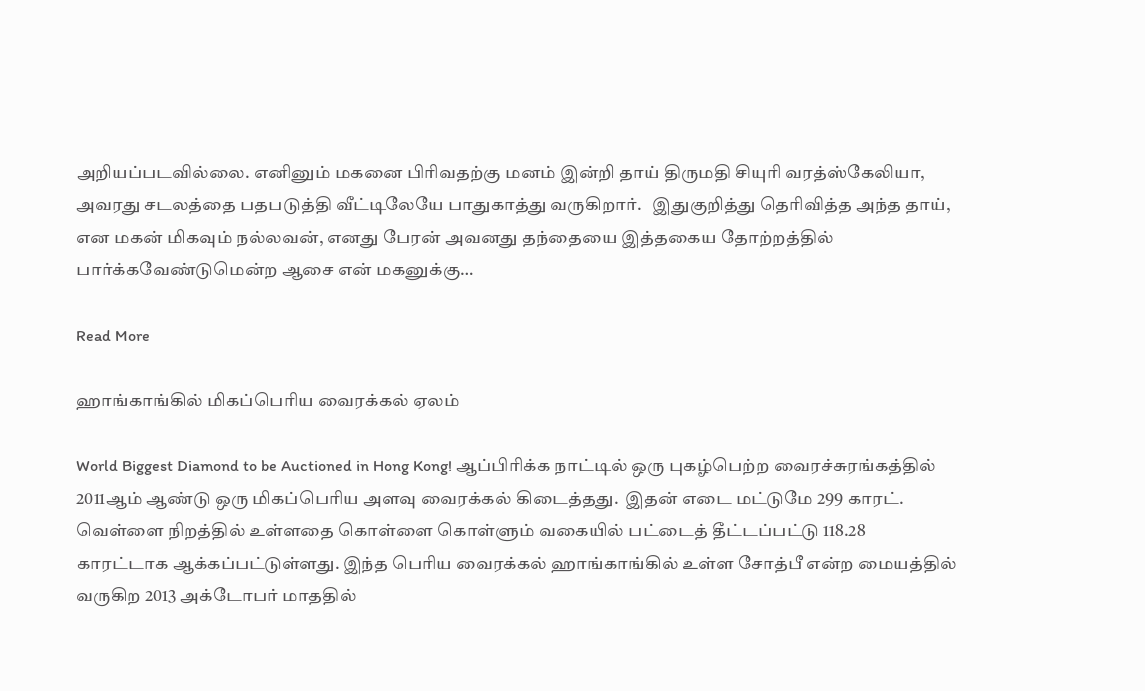அறியப்படவில்லை. எனினும் மகனை பிரிவதற்கு மனம் இன்றி தாய் திருமதி சியுரி வரத்ஸ்கேலியா, அவரது சடலத்தை பதபடுத்தி வீட்டிலேயே பாதுகாத்து வருகிறார்.   இதுகுறித்து தெரிவித்த அந்த தாய், என மகன் மிகவும் நல்லவன், எனது பேரன் அவனது தந்தையை இத்தகைய தோற்றத்தில் பார்க்கவேண்டுமென்ற ஆசை என் மகனுக்கு…

Read More

ஹாங்காங்கில் மிகப்பெரிய வைரக்கல் ஏலம்

World Biggest Diamond to be Auctioned in Hong Kong! ஆப்பிரிக்க நாட்டில் ஒரு புகழ்பெற்ற வைரச்சுரங்கத்தில் 2011ஆம் ஆண்டு ஒரு மிகப்பெரிய அளவு வைரக்கல் கிடைத்தது.  இதன் எடை மட்டுமே 299 காரட். வெள்ளை நிறத்தில் உள்ளதை கொள்ளை கொள்ளும் வகையில் பட்டைத் தீட்டப்பட்டு 118.28 காரட்டாக ஆக்கப்பட்டுள்ளது. இந்த பெரிய வைரக்கல் ஹாங்காங்கில் உள்ள சோத்பீ என்ற மையத்தில் வருகிற 2013 அக்டோபர் மாததில்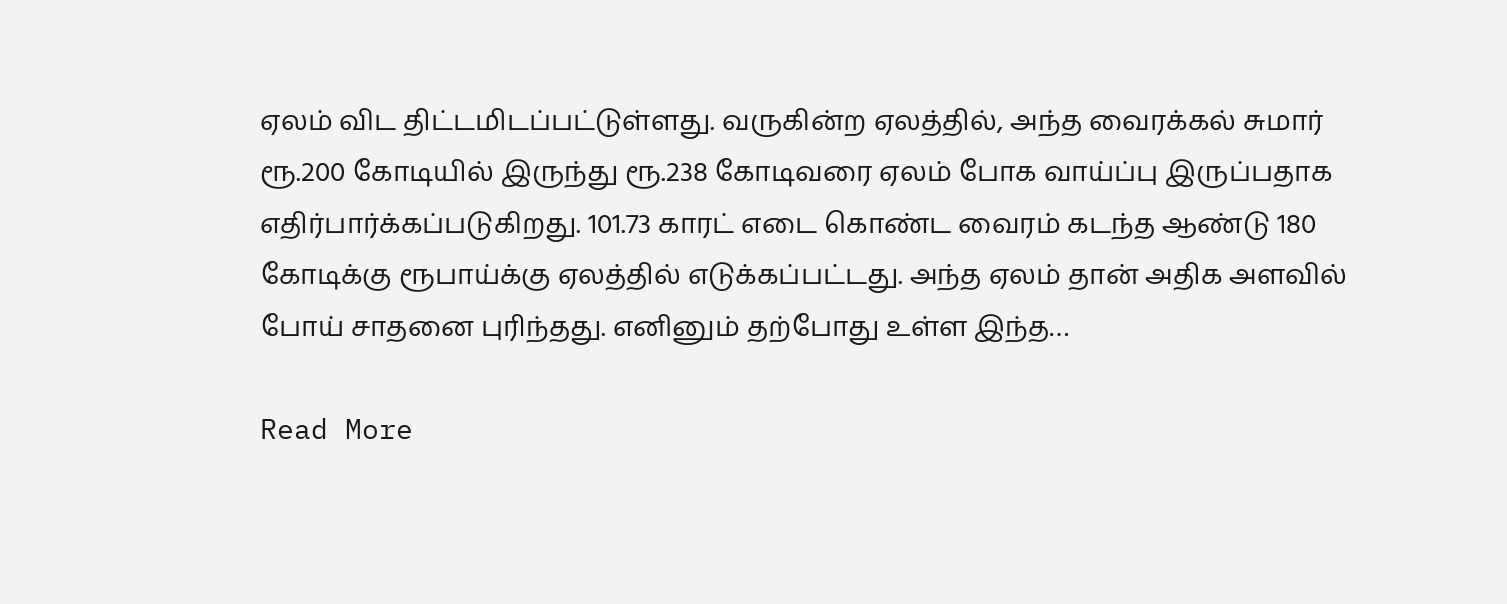ஏலம் விட திட்டமிடப்பட்டுள்ளது. வருகின்ற ஏலத்தில், அந்த வைரக்கல் சுமார் ரூ.200 கோடியில் இருந்து ரூ.238 கோடிவரை ஏலம் போக வாய்ப்பு இருப்பதாக எதிர்பார்க்கப்படுகிறது. 101.73 காரட் எடை கொண்ட வைரம் கடந்த ஆண்டு 180 கோடிக்கு ரூபாய்க்கு ஏலத்தில் எடுக்கப்பட்டது. அந்த ஏலம் தான் அதிக அளவில் போய் சாதனை புரிந்தது. எனினும் தற்போது உள்ள இந்த…

Read More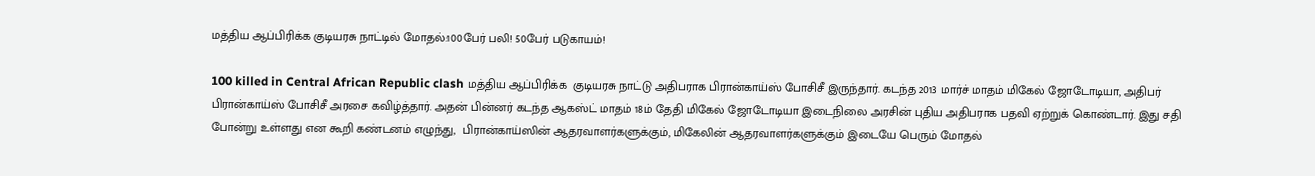மத்திய ஆப்பிரிக்க குடியரசு நாட்டில் மோதல்:100பேர் பலி! 50பேர் படுகாயம்!

100 killed in Central African Republic clash மத்திய ஆப்பிரிக்க  குடியரசு நாட்டு அதிபராக பிரான்காய்ஸ் போசிசீ இருந்தார். கடந்த 2013 மார்ச் மாதம் மிகேல் ஜோடோடியா, அதிபர் பிரான்காய்ஸ் போசிசீ அரசை கவிழ்த்தார். அதன் பின்னர் கடந்த ஆகஸ்ட் மாதம் 18ம் தேதி மிகேல் ஜோடோடியா இடைநிலை அரசின் புதிய அதிபராக பதவி ஏற்றுக் கொண்டார். இது சதி போன்று உள்ளது என கூறி கண்டனம் எழுந்து,  பிரான்காய்ஸின் ஆதரவாளர்களுக்கும், மிகேலின் ஆதரவாளர்களுக்கும் இடையே பெரும் மோதல்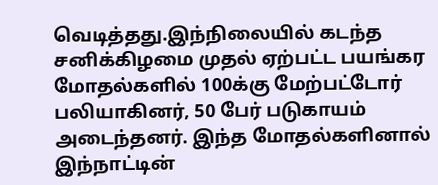வெடித்தது.இந்நிலையில் கடந்த சனிக்கிழமை முதல் ஏற்பட்ட பயங்கர  மோதல்களில் 100க்கு மேற்பட்டோர் பலியாகினர், 50 பேர் படுகாயம் அடைந்தனர். இந்த மோதல்களினால் இந்நாட்டின்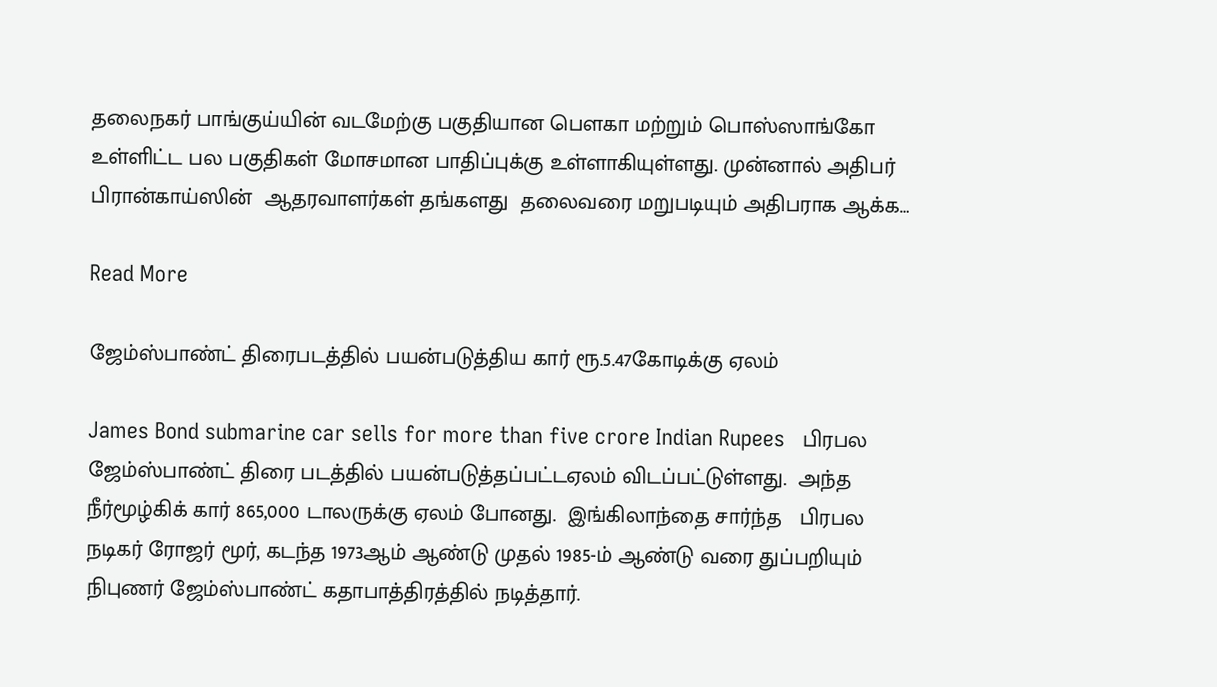தலைநகர் பாங்குய்யின் வடமேற்கு பகுதியான பௌகா மற்றும் பொஸ்ஸாங்கோ உள்ளிட்ட பல பகுதிகள் மோசமான பாதிப்புக்கு உள்ளாகியுள்ளது. முன்னால் அதிபர் பிரான்காய்ஸின்  ஆதரவாளர்கள் தங்களது  தலைவரை மறுபடியும் அதிபராக ஆக்க…

Read More

ஜேம்ஸ்பாண்ட் திரைபடத்தில் பயன்படுத்திய கார் ரூ.5.47கோடிக்கு ஏலம்

James Bond submarine car sells for more than five crore Indian Rupees   பிரபல ஜேம்ஸ்பாண்ட் திரை படத்தில் பயன்படுத்தப்பட்டஏலம் விடப்பட்டுள்ளது.  அந்த   நீர்மூழ்கிக் கார் 865,000 டாலருக்கு ஏலம் போனது.  இங்கிலாந்தை சார்ந்த   பிரபல நடிகர் ரோஜர் மூர், கடந்த 1973ஆம் ஆண்டு முதல் 1985-ம் ஆண்டு வரை துப்பறியும் நிபுணர் ஜேம்ஸ்பாண்ட் கதாபாத்திரத்தில் நடித்தார்.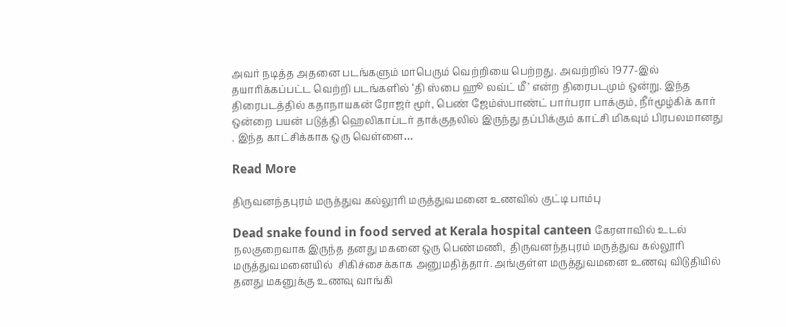அவர் நடித்த அதனை படங்களும் மாபெரும் வெற்றியை பெற்றது. அவற்றில் 1977-இல் தயாரிக்கப்பட்ட வெற்றி படங்களில் ‘தி ஸ்பை ஹூ லவ்ட் மீ’ என்ற திரைபடமும் ஒன்று. இந்த திரைபடத்தில் கதாநாயகன் ரோஜர் மூர், பெண் ஜேம்ஸ்பாண்ட் பார்பரா பாக்கும், நீர்மூழ்கிக் கார் ஒன்றை பயன் படுத்தி ஹெலிகாப்டர் தாக்குதலில் இருந்து தப்பிக்கும் காட்சி மிகவும் பிரபலமானது . இந்த காட்சிக்காக ஒரு வெள்ளை…

Read More

திருவனந்தபுரம் மருத்துவ கல்லூரி மருத்துவமனை உணவில் குட்டி பாம்பு

Dead snake found in food served at Kerala hospital canteen கேரளாவில் உடல் நலகுறைவாக இருந்த தனது மகனை ஒரு பெண்மணி,  திருவனந்தபுரம் மருத்துவ கல்லூரி மருத்துவமனையில்  சிகிச்சைக்காக அனுமதித்தார். அங்குள்ள மருத்துவமனை உணவு விடுதியில் தனது மகனுக்கு உணவு வாங்கி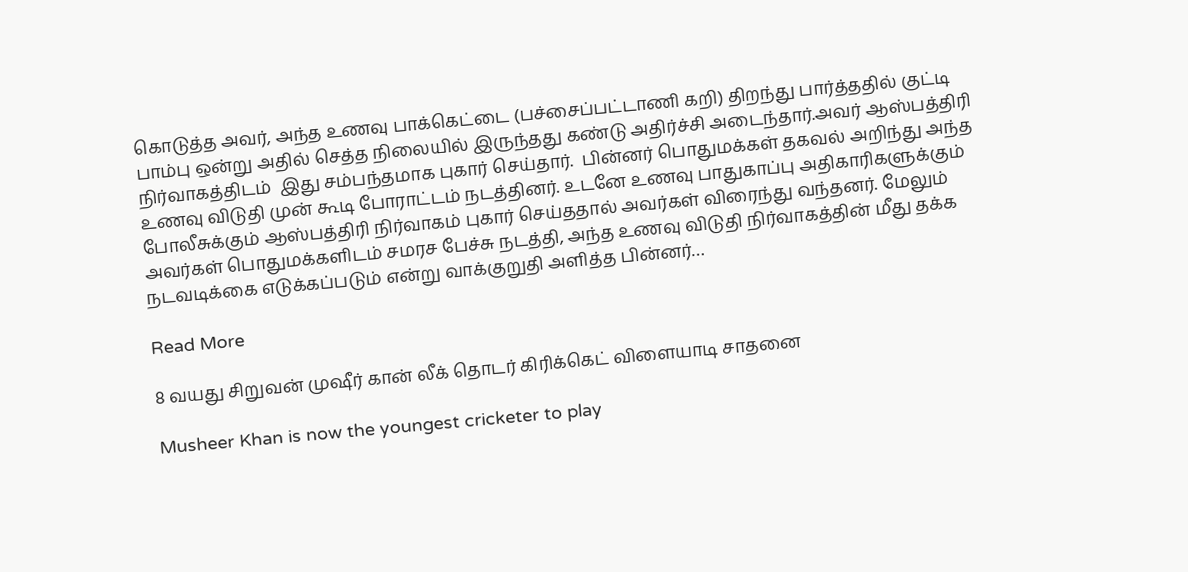கொடுத்த அவர், அந்த உணவு பாக்கெட்டை (பச்சைப்பட்டாணி கறி) திறந்து பார்த்ததில் குட்டி பாம்பு ஒன்று அதில் செத்த நிலையில் இருந்தது கண்டு அதிர்ச்சி அடைந்தார்.அவர் ஆஸ்பத்திரி நிர்வாகத்திடம்  இது சம்பந்தமாக புகார் செய்தார்.  பின்னர் பொதுமக்கள் தகவல் அறிந்து அந்த உணவு விடுதி முன் கூடி போராட்டம் நடத்தினர். உடனே உணவு பாதுகாப்பு அதிகாரிகளுக்கும் போலீசுக்கும் ஆஸ்பத்திரி நிர்வாகம் புகார் செய்ததால் அவர்கள் விரைந்து வந்தனர். மேலும் அவர்கள் பொதுமக்களிடம் சமரச பேச்சு நடத்தி, அந்த உணவு விடுதி நிர்வாகத்தின் மீது தக்க நடவடிக்கை எடுக்கப்படும் என்று வாக்குறுதி அளித்த பின்னர்…

Read More

8 வயது சிறுவன் முஷீர் கான் லீக் தொடர் கிரிக்கெட் விளையாடி சாதனை

Musheer Khan is now the youngest cricketer to play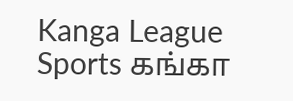Kanga League Sports கங்கா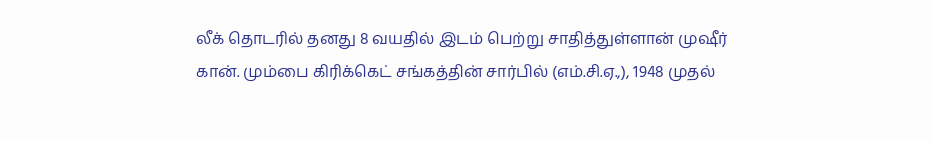லீக் தொடரில் தனது 8 வயதில் இடம் பெற்று சாதித்துள்ளான் முஷீர் கான். மும்பை கிரிக்கெட் சங்கத்தின் சார்பில் (எம்.சி.ஏ.,), 1948 முதல்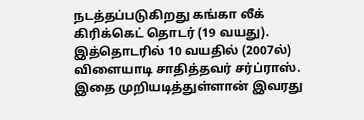நடத்தப்படுகிறது கங்கா லீக் கிரிக்கெட் தொடர் (19 வயது). இத்தொடரில் 10 வயதில் (2007ல்) விளையாடி சாதித்தவர் சர்ப்ராஸ். இதை முறியடித்துள்ளான் இவரது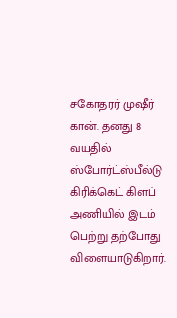சகோதரர் முஷீர் கான். தனது 8 வயதில் ஸ்போர்ட்ஸ்பீல்டு கிரிக்கெட் கிளப் அணியில் இடம் பெற்று தற்போது விளையாடுகிறார்.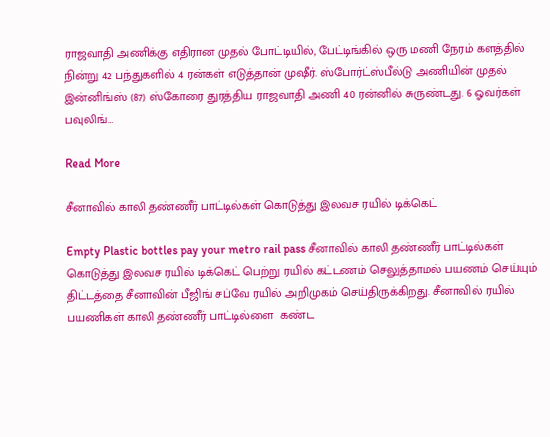ராஜவாதி அணிக்கு எதிரான முதல் போட்டியில், பேட்டிங்கில் ஒரு மணி நேரம் களத்தில் நின்று 42 பந்துகளில் 4 ரன்கள் எடுத்தான் முஷீர். ஸ்போர்ட்ஸ்பீல்டு அணியின் முதல் இன்னிங்ஸ் (87) ஸ்கோரை துரத்திய ராஜவாதி அணி 40 ரன்னில் சுருண்டது. 6 ஓவர்கள் பவுலிங்…

Read More

சீனாவில் காலி தண்ணீர் பாட்டில்கள் கொடுத்து இலவச ரயில் டிக்கெட்

Empty Plastic bottles pay your metro rail pass சீனாவில் காலி தண்ணீர் பாட்டில்கள் கொடுத்து இலவச ரயில் டிக்கெட் பெற்று ரயில் கட்டணம் செலுத்தாமல் பயணம் செய்யும் திட்டத்தை சீனாவின் பீஜிங் சப்வே ரயில் அறிமுகம் செய்திருக்கிறது. சீனாவில் ரயில் பயணிகள் காலி தண்ணீர் பாட்டில்ளை  கண்ட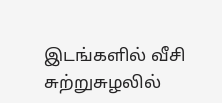இடங்களில் வீசி  சுற்றுசுழலில்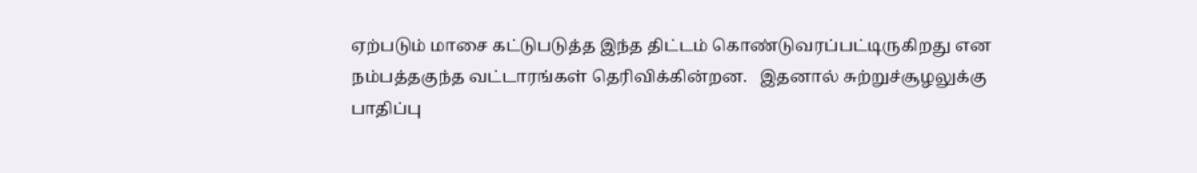ஏற்படும் மாசை கட்டுபடுத்த இந்த திட்டம் கொண்டுவரப்பட்டிருகிறது என நம்பத்தகுந்த வட்டாரங்கள் தெரிவிக்கின்றன.   இதனால் சுற்றுச்சூழலுக்கு பாதிப்பு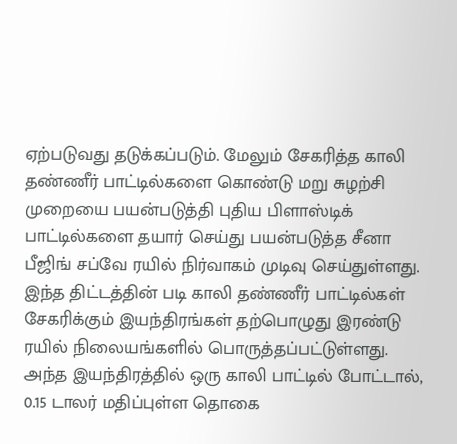ஏற்படுவது தடுக்கப்படும். மேலும் சேகரித்த காலி தண்ணீர் பாட்டில்களை கொண்டு மறு சுழற்சி முறையை பயன்படுத்தி புதிய பிளாஸ்டிக்  பாட்டில்களை தயார் செய்து பயன்படுத்த சீனா பீஜிங் சப்வே ரயில் நிர்வாகம் முடிவு செய்துள்ளது. இந்த திட்டத்தின் படி காலி தண்ணீர் பாட்டில்கள் சேகரிக்கும் இயந்திரங்கள் தற்பொழுது இரண்டு ரயில் நிலையங்களில் பொருத்தப்பட்டுள்ளது. அந்த இயந்திரத்தில் ஒரு காலி பாட்டில் போட்டால், 0.15 டாலர் மதிப்புள்ள தொகை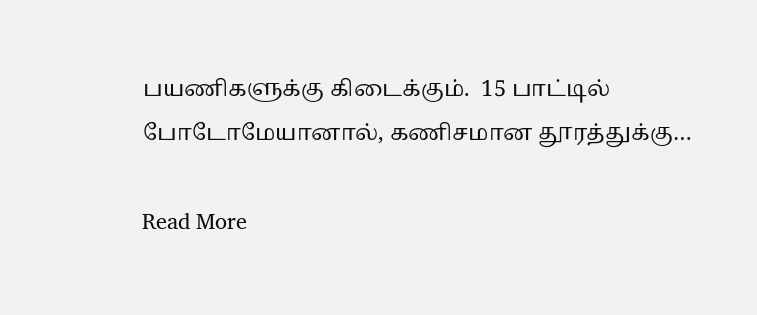பயணிகளுக்கு கிடைக்கும்.  15 பாட்டில் போடோமேயானால், கணிசமான தூரத்துக்கு…

Read More